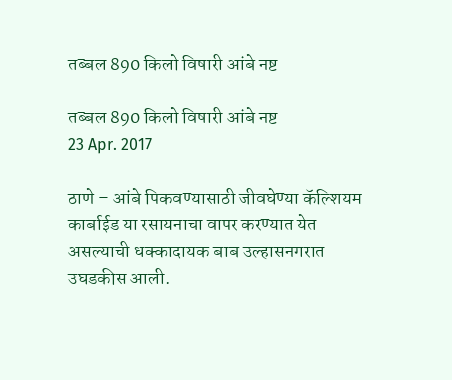तब्बल 890 किलो विषारी आंबे नष्ट

तब्बल 890 किलो विषारी आंबे नष्ट
23 Apr. 2017

ठाणे – आंबे पिकवण्यासाठी जीवघेण्या कॅल्शियम कार्बाईड या रसायनाचा वापर करण्यात येत असल्याची धक्कादायक बाब उल्हासनगरात उघडकीस आली.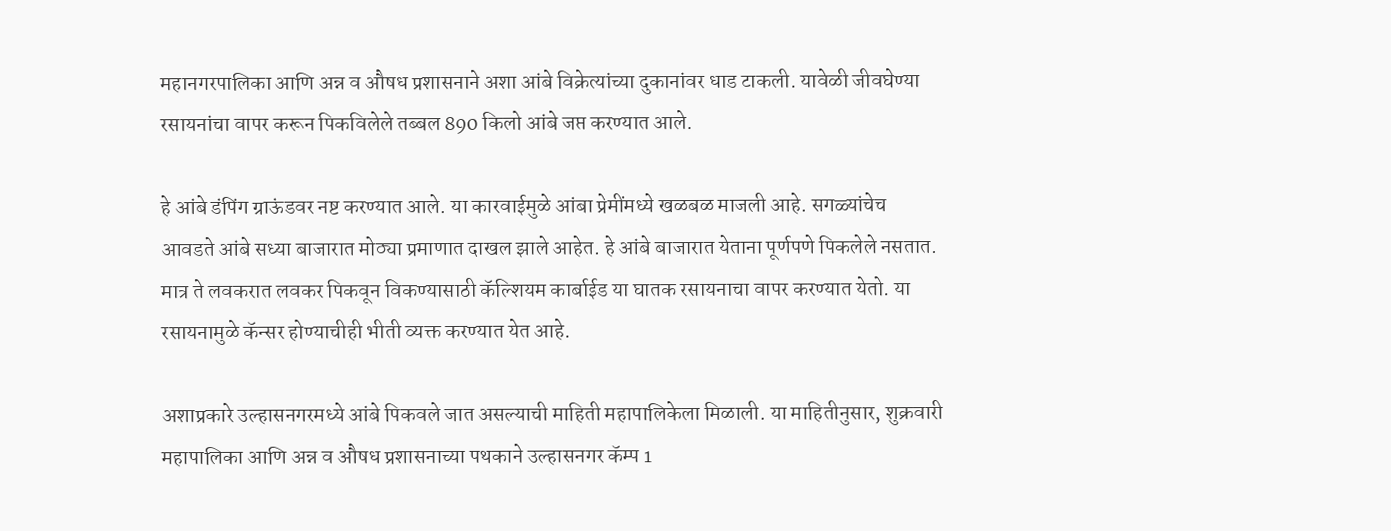महानगरपालिका आणि अन्न व औषध प्रशासनाने अशा आंबे विक्रेत्यांच्या दुकानांवर धाड टाकली. यावेळी जीवघेण्या रसायनांचा वापर करून पिकविलेले तब्बल 890 किलो आंबे जप्त करण्यात आले.

हे आंबे डंपिंग ग्राऊंडवर नष्ट करण्यात आले. या कारवाईमुळे आंबा प्रेमींमध्ये खळबळ माजली आहे. सगळ्यांचेच आवडते आंबे सध्या बाजारात मोठ्या प्रमाणात दाखल झाले आहेत. हे आंबे बाजारात येताना पूर्णपणे पिकलेले नसतात. मात्र ते लवकरात लवकर पिकवून विकण्यासाठी कॅल्शियम कार्बाईड या घातक रसायनाचा वापर करण्यात येतो. या रसायनामुळे कॅन्सर होण्याचीही भीती व्यक्त करण्यात येत आहे.

अशाप्रकारे उल्हासनगरमध्ये आंबे पिकवले जात असल्याची माहिती महापालिकेला मिळाली. या माहितीनुसार, शुक्रवारी महापालिका आणि अन्न व औषध प्रशासनाच्या पथकाने उल्हासनगर कॅम्प 1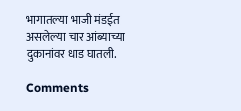भागातल्या भाजी मंडईत असलेल्या चार आंब्याच्या दुकानांवर धाड घातली.

Comments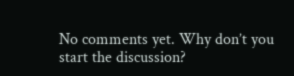No comments yet. Why don’t you start the discussion?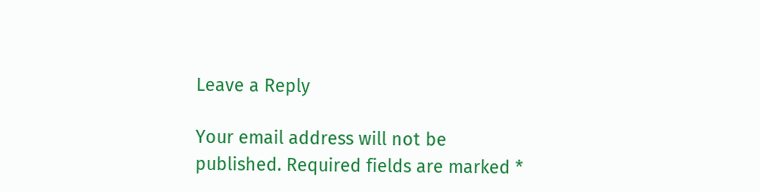Leave a Reply

Your email address will not be published. Required fields are marked *